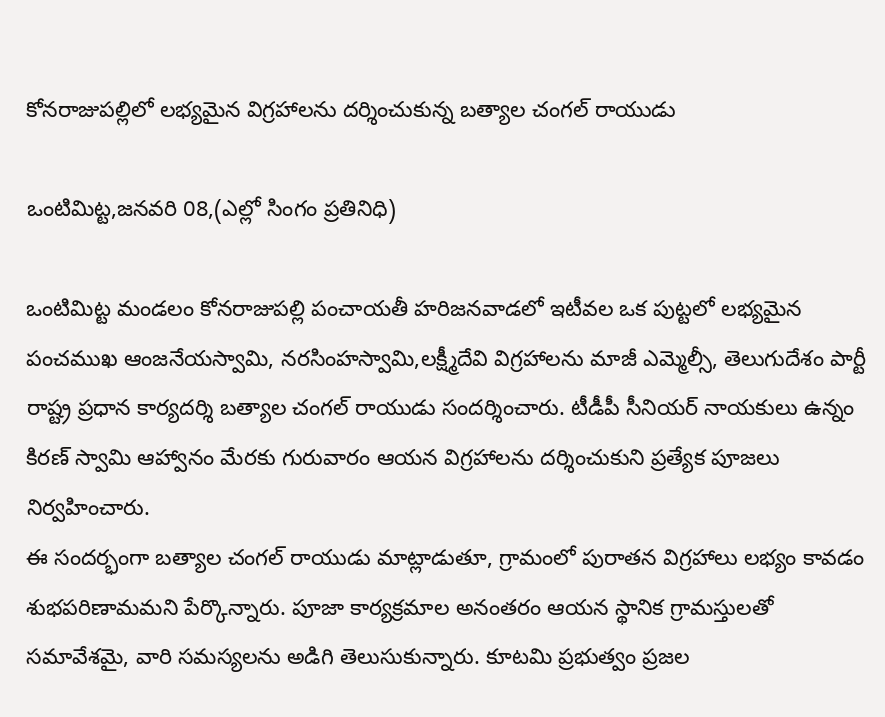కోనరాజుపల్లిలో లభ్యమైన విగ్రహాలను దర్శించుకున్న బత్యాల చంగల్ రాయుడు

ఒంటిమిట్ట,జనవరి 08,(ఎల్లో సింగం ప్రతినిధి)

ఒంటిమిట్ట మండలం కోనరాజుపల్లి పంచాయతీ హరిజనవాడలో ఇటీవల ఒక పుట్టలో లభ్యమైన పంచముఖ ఆంజనేయస్వామి, నరసింహస్వామి,లక్ష్మీదేవి విగ్రహాలను మాజీ ఎమ్మెల్సీ, తెలుగుదేశం పార్టీ రాష్ట్ర ప్రధాన కార్యదర్శి బత్యాల చంగల్ రాయుడు సందర్శించారు. టీడీపీ సీనియర్ నాయకులు ఉన్నం కిరణ్ స్వామి ఆహ్వానం మేరకు గురువారం ఆయన విగ్రహాలను దర్శించుకుని ప్రత్యేక పూజలు నిర్వహించారు.
ఈ సందర్భంగా బత్యాల చంగల్ రాయుడు మాట్లాడుతూ, గ్రామంలో పురాతన విగ్రహాలు లభ్యం కావడం శుభపరిణామమని పేర్కొన్నారు. పూజా కార్యక్రమాల అనంతరం ఆయన స్థానిక గ్రామస్తులతో సమావేశమై, వారి సమస్యలను అడిగి తెలుసుకున్నారు. కూటమి ప్రభుత్వం ప్రజల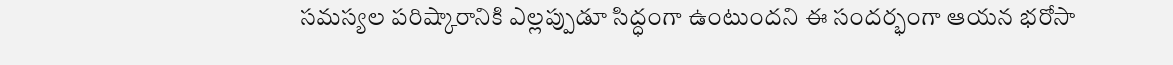సమస్యల పరిష్కారానికి ఎల్లప్పుడూ సిద్ధంగా ఉంటుందని ఈ సందర్భంగా ఆయన భరోసా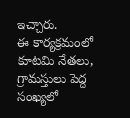ఇచ్చారు.
ఈ కార్యక్రమంలో కూటమి నేతలు, గ్రామస్తులు పెద్ద సంఖ్యలో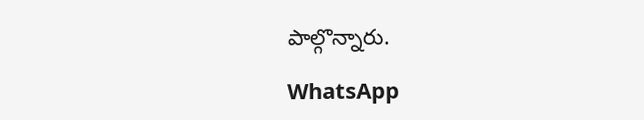పాల్గొన్నారు.

WhatsApp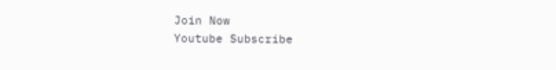Join Now
Youtube Subscribe